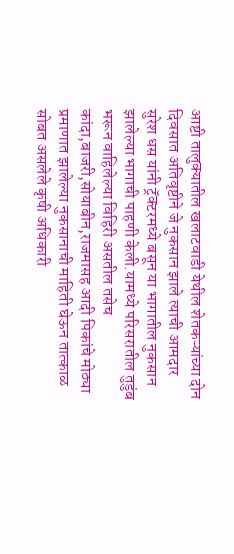आष्टी तालुक्यातील खलाटवाडी येथील शेतकऱ्यांच्या दोन दिवसात अतिवृष्टीने जे नुकसान झाले त्याची आमदार सुरेश धस यांनी ट्रॅक्टरमध्ये बसून या भागातील नुकसान झालेल्या भागाची पाहणी केली.यामध्ये परिसरातील तुडुंब भरून वाहिलेल्या विहिरी असतील तसेच कांदा,बाजरी,सोयाबीन,राजमासह आदी पिकांचे मोठ्या प्रमाणात झालेल्या नुकसानाची माहिती घेऊन तात्काळ सोबत असलेले कृषी अधिकारी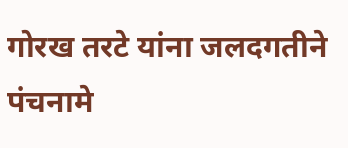गोरख तरटे यांना जलदगतीने पंचनामे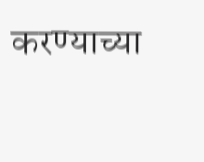करण्याच्या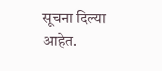सूचना दिल्या आहेत.